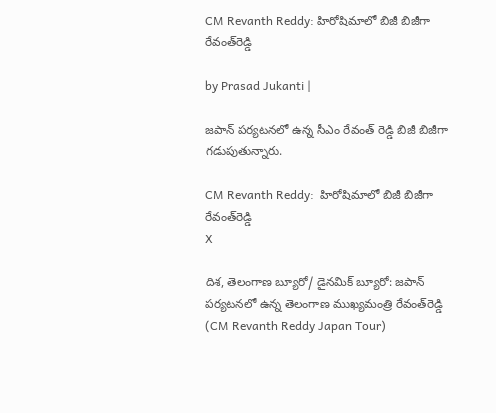CM Revanth Reddy: హిరోషిమాలో బిజీ బిజీగా రేవంత్‌రెడ్డి

by Prasad Jukanti |

జపాన్ పర్యటనలో ఉన్న సీఎం రేవంత్ రెడ్డి బిజీ బిజీగా గడుపుతున్నారు.

CM Revanth Reddy:  హిరోషిమాలో బిజీ బిజీగా రేవంత్‌రెడ్డి
X

దిశ, తెలంగాణ బ్యూరో/ డైనమిక్ బ్యూరో: జపాన్ పర్యటనలో ఉన్న తెలంగాణ ముఖ్యమంత్రి రేవంత్‌రెడ్డి (CM Revanth Reddy Japan Tour)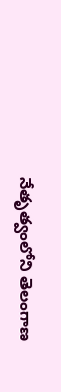నేతృత్వంలోని తెలంగాణ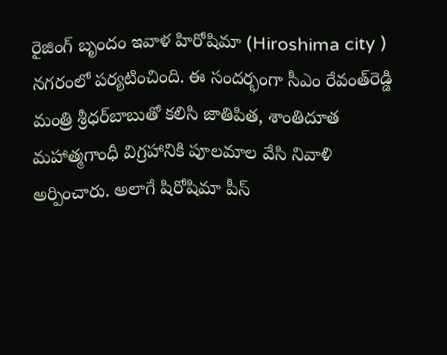రైజింగ్ బృందం ఇవాళ హిరోషిమా (Hiroshima city ) నగరంలో పర్యటించింది. ఈ సందర్భంగా సీఎం రేవంత్‌రెడ్డి మంత్రి శ్రీధర్‌బాబుతో కలిసి జాతిపిత, శాంతిదూత మహాత్మగాంధీ విగ్రహానికి పూలమాల వేసి నివాళి అర్పించారు. అలాగే షిరోషిమా పీస్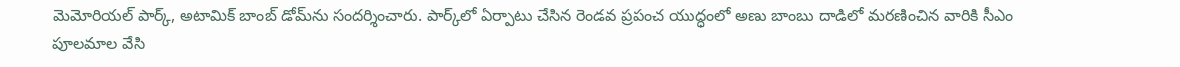మెమోరియల్ పార్క్, అటామిక్ బాంబ్ డోమ్‌ను సందర్శించారు. పార్క్‌లో ఏర్పాటు చేసిన రెండవ ప్రపంచ యుద్ధంలో అణు బాంబు దాడిలో మరణించిన వారికి సీఎం పూలమాల వేసి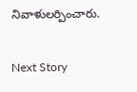నివాళులర్పించారు.

Next Story